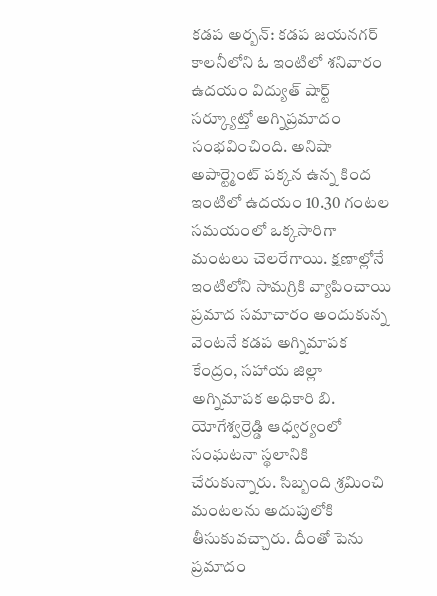కడప అర్బన్: కడప జయనగర్ కాలనీలోని ఓ ఇంటిలో శనివారం ఉదయం విద్యుత్ షార్ట్ సర్క్యూట్తో అగ్నిప్రమాదం సంభవించింది. అనిషా అపార్ట్మెంట్ పక్కన ఉన్న కింద ఇంటిలో ఉదయం 10.30 గంటల సమయంలో ఒక్కసారిగా మంటలు చెలరేగాయి. క్షణాల్లోనే ఇంటిలోని సామగ్రికి వ్యాపించాయి ప్రమాద సమాచారం అందుకున్న వెంటనే కడప అగ్నిమాపక కేంద్రం, సహాయ జిల్లా అగ్నిమాపక అధికారి బి. యోగేశ్వర్రెడ్డి ఆధ్వర్యంలో సంఘటనా స్థలానికి చేరుకున్నారు. సిబ్బంది శ్రమించి మంటలను అదుపులోకి తీసుకువచ్చారు. దీంతో పెను ప్రమాదం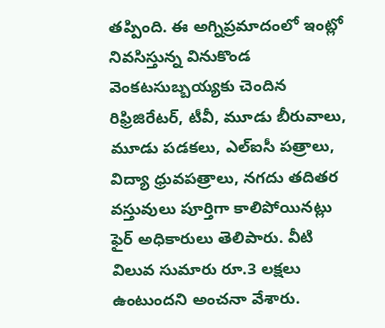తప్పింది. ఈ అగ్నిప్రమాదంలో ఇంట్లో నివసిస్తున్న వినుకొండ వెంకటసుబ్బయ్యకు చెందిన రిఫ్రిజిరేటర్, టీవీ, మూడు బీరువాలు, మూడు పడకలు, ఎల్ఐసీ పత్రాలు, విద్యా ధ్రువపత్రాలు, నగదు తదితర వస్తువులు పూర్తిగా కాలిపోయినట్లు ఫైర్ అధికారులు తెలిపారు. వీటి విలువ సుమారు రూ.3 లక్షలు ఉంటుందని అంచనా వేశారు.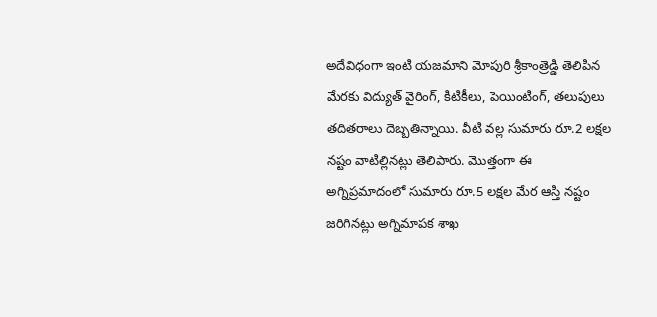అదేవిధంగా ఇంటి యజమాని మోపురి శ్రీకాంత్రెడ్డి తెలిపిన మేరకు విద్యుత్ వైరింగ్, కిటికీలు, పెయింటింగ్, తలుపులు తదితరాలు దెబ్బతిన్నాయి. వీటి వల్ల సుమారు రూ.2 లక్షల నష్టం వాటిల్లినట్లు తెలిపారు. మొత్తంగా ఈ అగ్నిప్రమాదంలో సుమారు రూ.5 లక్షల మేర ఆస్తి నష్టం జరిగినట్లు అగ్నిమాపక శాఖ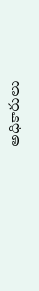అధికారులు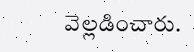వెల్లడించారు.